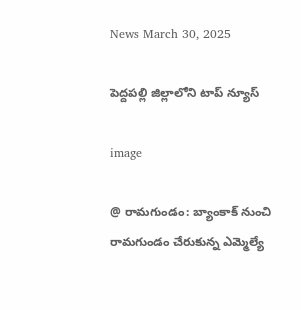News March 30, 2025

పెద్దపల్లి జిల్లాలోని టాప్ న్యూస్

image

@ రామగుండం: బ్యాంకాక్ నుంచి రామగుండం చేరుకున్న ఎమ్మెల్యే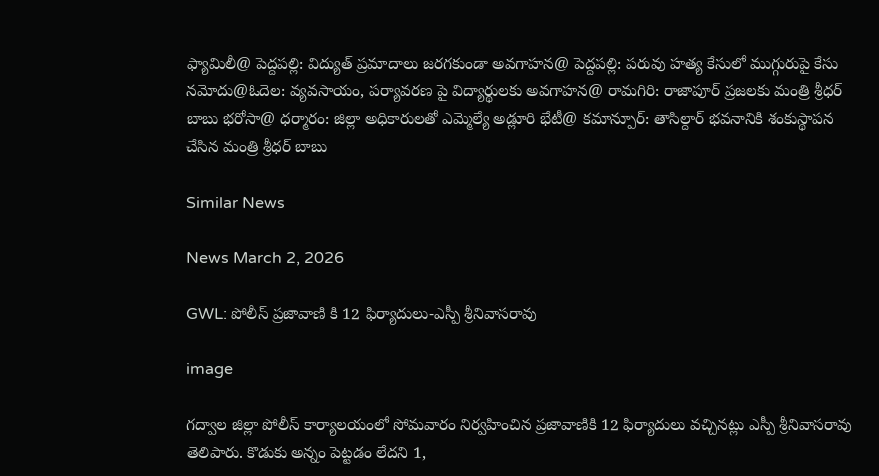ఫ్యామిలీ@ పెద్దపల్లి: విద్యుత్ ప్రమాదాలు జరగకుండా అవగాహన@ పెద్దపల్లి: పరువు హత్య కేసులో ముగ్గురుపై కేసు నమోదు@ఓదెల: వ్యవసాయం, పర్యావరణ పై విద్యార్థులకు అవగాహన@ రామగిరి: రాజాపూర్ ప్రజలకు మంత్రి శ్రీధర్ బాబు భరోసా@ ధర్మారం: జిల్లా అధికారులతో ఎమ్మెల్యే అడ్లూరి భేటీ@ కమాన్పూర్: తాసిల్దార్ భవనానికి శంకుస్థాపన చేసిన మంత్రి శ్రీధర్ బాబు

Similar News

News March 2, 2026

GWL: పోలీస్ ప్రజావాణి కి 12 ఫిర్యాదులు-ఎస్పీ శ్రీనివాసరావు

image

గద్వాల జిల్లా పోలీస్ కార్యాలయంలో సోమవారం నిర్వహించిన ప్రజావాణికి 12 ఫిర్యాదులు వచ్చినట్లు ఎస్పీ శ్రీనివాసరావు తెలిపారు. కొడుకు అన్నం పెట్టడం లేదని 1,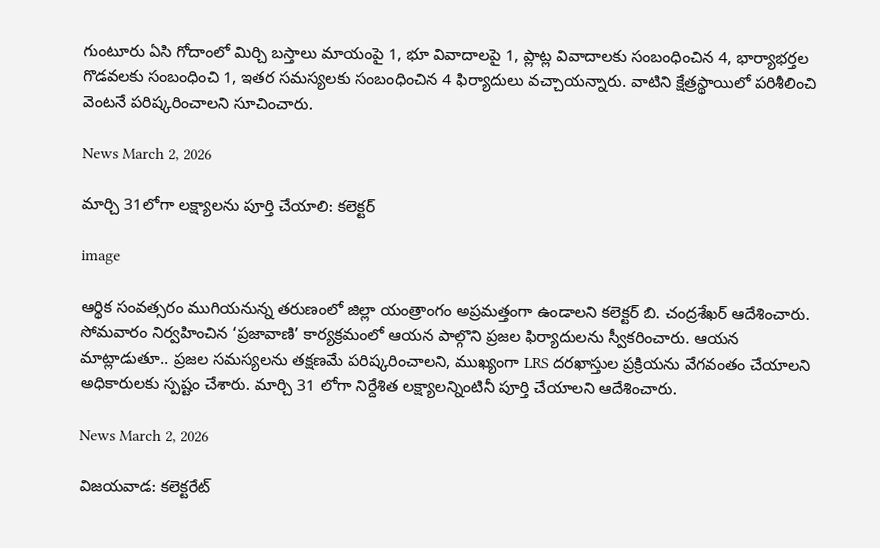గుంటూరు ఏసి గోదాంలో మిర్చి బస్తాలు మాయంపై 1, భూ వివాదాలపై 1, ప్లాట్ల వివాదాలకు సంబంధించిన 4, భార్యాభర్తల గొడవలకు సంబంధించి 1, ఇతర సమస్యలకు సంబంధించిన 4 ఫిర్యాదులు వచ్చాయన్నారు. వాటిని క్షేత్రస్థాయిలో పరిశీలించి వెంటనే పరిష్కరించాలని సూచించారు.

News March 2, 2026

మార్చి 31లోగా లక్ష్యాలను పూర్తి చేయాలి: కలెక్టర్

image

ఆర్థిక సంవత్సరం ముగియనున్న తరుణంలో జిల్లా యంత్రాంగం అప్రమత్తంగా ఉండాలని కలెక్టర్ బి. చంద్రశేఖర్ ఆదేశించారు. సోమవారం నిర్వహించిన ‘ప్రజావాణి’ కార్యక్రమంలో ఆయన పాల్గొని ప్రజల ఫిర్యాదులను స్వీకరించారు. ఆయన మాట్లాడుతూ.. ప్రజల సమస్యలను తక్షణమే పరిష్కరించాలని, ముఖ్యంగా LRS దరఖాస్తుల ప్రక్రియను వేగవంతం చేయాలని అధికారులకు స్పష్టం చేశారు. మార్చి 31 లోగా నిర్దేశిత లక్ష్యాలన్నింటినీ పూర్తి చేయాలని ఆదేశించారు.

News March 2, 2026

విజయవాడ: కలెక్టరేట్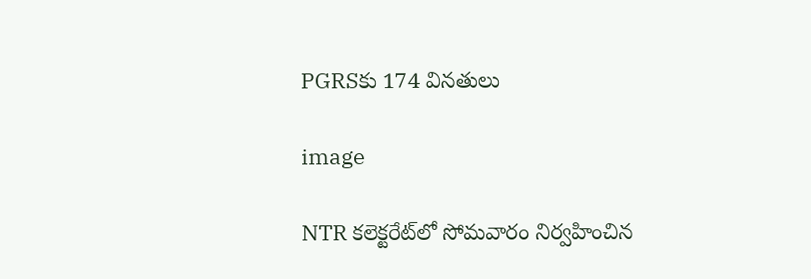PGRSకు 174 వినతులు

image

NTR కలెక్టరేట్‌లో సోమవారం నిర్వహించిన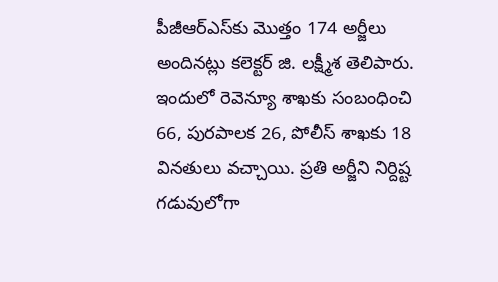పీజీఆర్ఎస్‌కు మొత్తం 174 అర్జీలు అందినట్లు కలెక్టర్ జి. లక్ష్మీశ తెలిపారు. ఇందులో రెవెన్యూ శాఖకు సంబంధించి 66, పురపాలక 26, పోలీస్ శాఖకు 18 వినతులు వచ్చాయి. ప్రతి అర్జీని నిర్దిష్ట గడువులోగా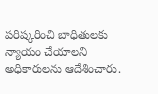పరిష్కరించి బాధితులకు న్యాయం చేయాలని అధికారులను ఆదేశించారు.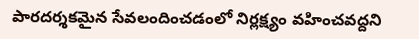పారదర్శకమైన సేవలందించడంలో నిర్లక్ష్యం వహించవద్దని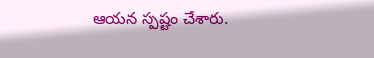ఆయన స్పష్టం చేశారు.